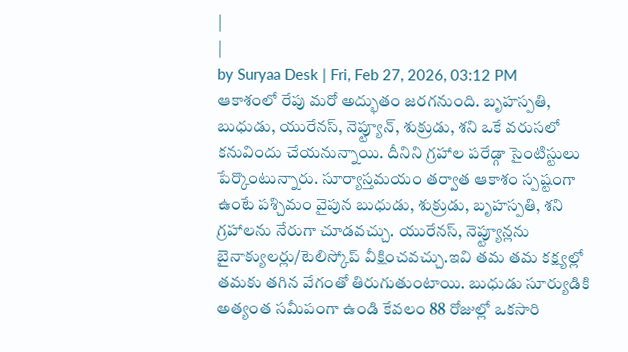|
|
by Suryaa Desk | Fri, Feb 27, 2026, 03:12 PM
ఆకాశంలో రేపు మరో అద్భుతం జరగనుంది. బృహస్పతి, బుధుడు, యురేనస్, నెప్ట్యూన్, శుక్రుడు, శని ఒకే వరుసలో కనువిందు చేయనున్నాయి. దీనిని గ్రహాల పరేడ్గా సైంటిస్టులు పేర్కొంటున్నారు. సూర్యాస్తమయం తర్వాత ఆకాశం స్పష్టంగా ఉంటే పశ్చిమం వైపున బుధుడు, శుక్రుడు, బృహస్పతి, శని గ్రహాలను నేరుగా చూడవచ్చు. యురేనస్, నెప్ట్యూన్లను బైనాక్యులర్లు/టెలిస్కోప్ వీక్షించవచ్చు.ఇవి తమ తమ కక్ష్యల్లో తమకు తగిన వేగంతో తిరుగుతుంటాయి. బుధుడు సూర్యుడికి అత్యంత సమీపంగా ఉండి కేవలం 88 రోజుల్లో ఒకసారి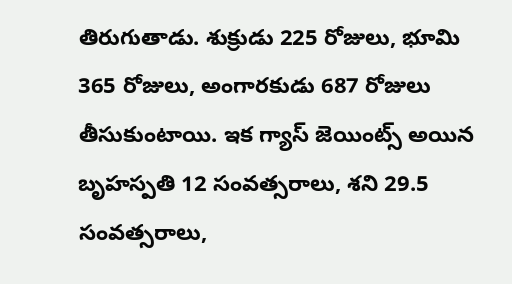తిరుగుతాడు. శుక్రుడు 225 రోజులు, భూమి 365 రోజులు, అంగారకుడు 687 రోజులు తీసుకుంటాయి. ఇక గ్యాస్ జెయింట్స్ అయిన బృహస్పతి 12 సంవత్సరాలు, శని 29.5 సంవత్సరాలు,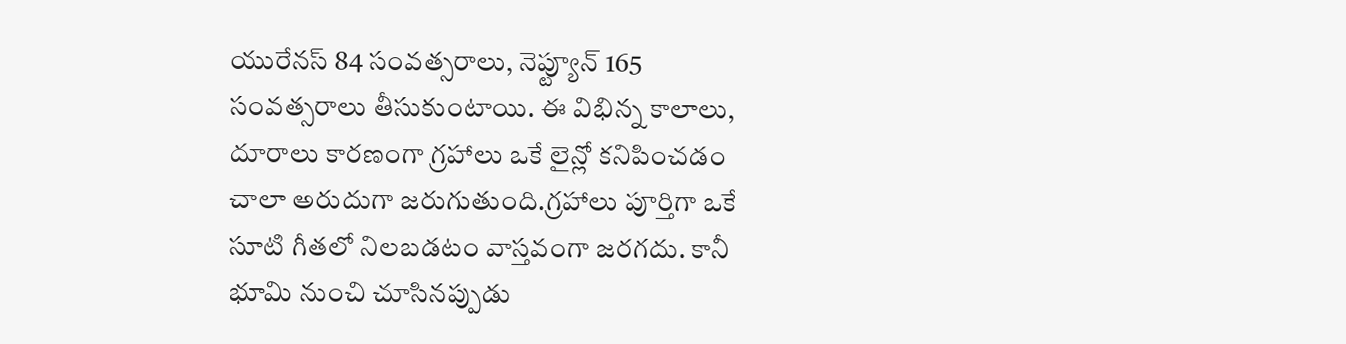యురేనస్ 84 సంవత్సరాలు, నెప్ట్యూన్ 165 సంవత్సరాలు తీసుకుంటాయి. ఈ విభిన్న కాలాలు, దూరాలు కారణంగా గ్రహాలు ఒకే లైన్లో కనిపించడం చాలా అరుదుగా జరుగుతుంది.గ్రహాలు పూర్తిగా ఒకే సూటి గీతలో నిలబడటం వాస్తవంగా జరగదు. కానీ భూమి నుంచి చూసినప్పుడు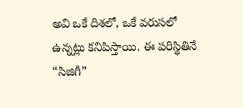అవి ఒకే దిశలో, ఒకే వరుసలో ఉన్నట్లు కనిపిస్తాయి. ఈ పరిస్థితినే “సిజిగీ”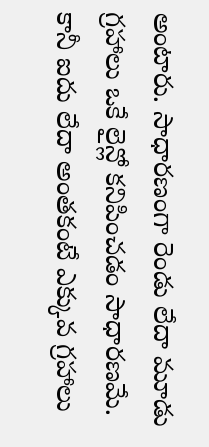అంటారు. సాధారణంగా రెండు లేదా మూడు గ్రహాలు ఒకే లైన్లో కనిపించడం సాధారణమే. కానీ ఐదు లేదా అంతకంటే ఎక్కువ గ్రహాలు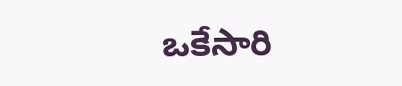ఒకేసారి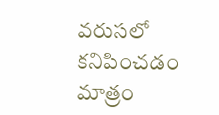వరుసలో కనిపించడం మాత్రం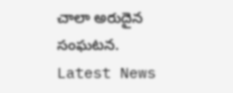చాలా అరుదైన సంఘటన.
Latest News